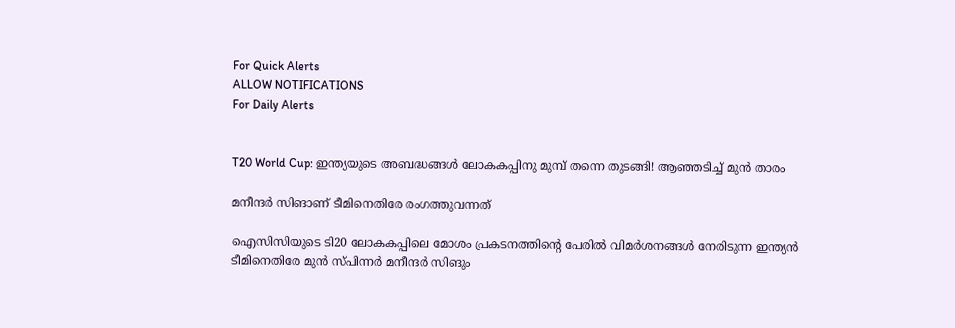For Quick Alerts
ALLOW NOTIFICATIONS
For Daily Alerts


T20 World Cup: ഇന്ത്യയുടെ അബദ്ധങ്ങള്‍ ലോകകപ്പിനു മുമ്പ് തന്നെ തുടങ്ങി! ആഞ്ഞടിച്ച് മുന്‍ താരം

മനീന്ദര്‍ സിങാണ് ടീമിനെതിരേ രംഗത്തുവന്നത്

ഐസിസിയുടെ ടി20 ലോകകപ്പിലെ മോശം പ്രകടനത്തിന്റെ പേരില്‍ വിമര്‍ശനങ്ങള്‍ നേരിടുന്ന ഇന്ത്യന്‍ ടീമിനെതിരേ മുന്‍ സ്പിന്നര്‍ മനീന്ദര്‍ സിങും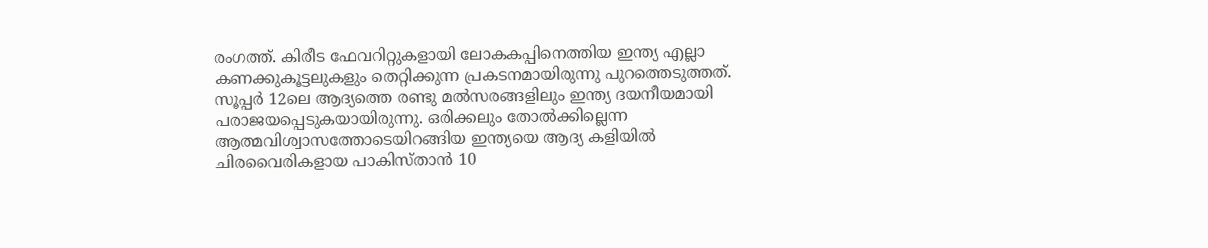രംഗത്ത്. കിരീട ഫേവറിറ്റുകളായി ലോകകപ്പിനെത്തിയ ഇന്ത്യ എല്ലാ കണക്കുകൂട്ടലുകളും തെറ്റിക്കുന്ന പ്രകടനമായിരുന്നു പുറത്തെടുത്തത്. സൂപ്പര്‍ 12ലെ ആദ്യത്തെ രണ്ടു മല്‍സരങ്ങളിലും ഇന്ത്യ ദയനീയമായി പരാജയപ്പെടുകയായിരുന്നു. ഒരിക്കലും തോല്‍ക്കില്ലെന്ന ആത്മവിശ്വാസത്തോടെയിറങ്ങിയ ഇന്ത്യയെ ആദ്യ കളിയില്‍ ചിരവൈരികളായ പാകിസ്താന്‍ 10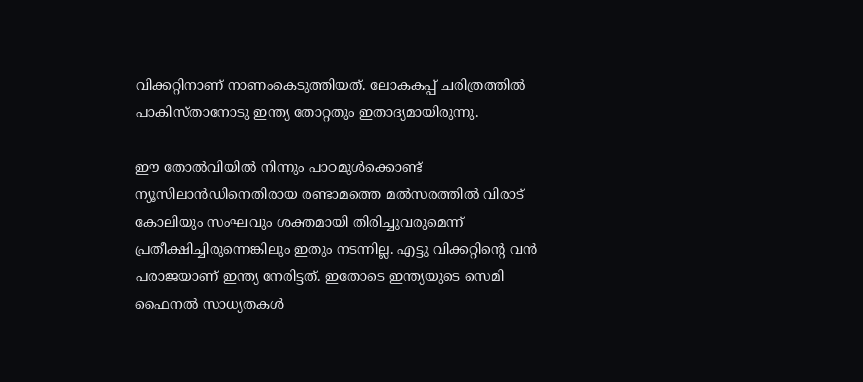വിക്കറ്റിനാണ് നാണംകെടുത്തിയത്. ലോകകപ്പ് ചരിത്രത്തില്‍ പാകിസ്താനോടു ഇന്ത്യ തോറ്റതും ഇതാദ്യമായിരുന്നു.

ഈ തോല്‍വിയില്‍ നിന്നും പാഠമുള്‍ക്കൊണ്ട് ന്യൂസിലാന്‍ഡിനെതിരായ രണ്ടാമത്തെ മല്‍സരത്തില്‍ വിരാട് കോലിയും സംഘവും ശക്തമായി തിരിച്ചുവരുമെന്ന് പ്രതീക്ഷിച്ചിരുന്നെങ്കിലും ഇതും നടന്നില്ല. എട്ടു വിക്കറ്റിന്റെ വന്‍ പരാജയാണ് ഇന്ത്യ നേരിട്ടത്. ഇതോടെ ഇന്ത്യയുടെ സെമി ഫൈനല്‍ സാധ്യതകള്‍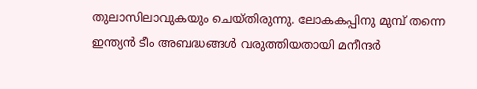തുലാസിലാവുകയും ചെയ്തിരുന്നു. ലോകകപ്പിനു മുമ്പ് തന്നെ ഇന്ത്യന്‍ ടീം അബദ്ധങ്ങള്‍ വരുത്തിയതായി മനീന്ദര്‍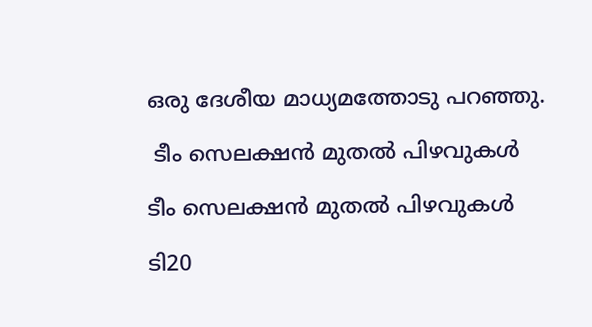ഒരു ദേശീയ മാധ്യമത്തോടു പറഞ്ഞു.

 ടീം സെലക്ഷന്‍ മുതല്‍ പിഴവുകള്‍

ടീം സെലക്ഷന്‍ മുതല്‍ പിഴവുകള്‍

ടി20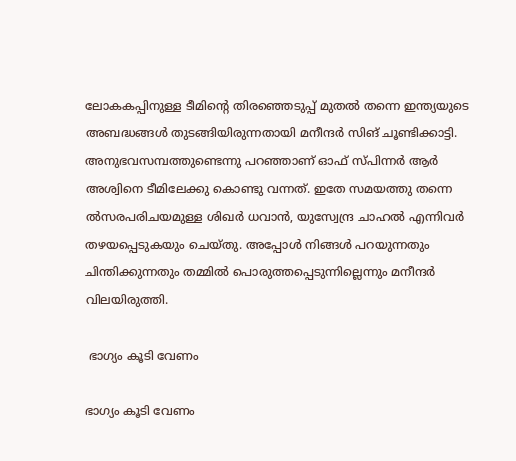ലോകകപ്പിനുള്ള ടീമിന്റെ തിരഞ്ഞെടുപ്പ് മുതല്‍ തന്നെ ഇന്ത്യയുടെ അബദ്ധങ്ങള്‍ തുടങ്ങിയിരുന്നതായി മനീന്ദര്‍ സിങ് ചൂണ്ടിക്കാട്ടി. അനുഭവസമ്പത്തുണ്ടെന്നു പറഞ്ഞാണ് ഓഫ് സ്പിന്നര്‍ ആര്‍ അശ്വിനെ ടീമിലേക്കു കൊണ്ടു വന്നത്. ഇതേ സമയത്തു തന്നെ ല്‍സരപരിചയമുള്ള ശിഖര്‍ ധവാന്‍, യുസ്വേന്ദ്ര ചാഹല്‍ എന്നിവര്‍ തഴയപ്പെടുകയും ചെയ്തു. അപ്പോള്‍ നിങ്ങള്‍ പറയുന്നതും ചിന്തിക്കുന്നതും തമ്മില്‍ പൊരുത്തപ്പെടുന്നില്ലെന്നും മനീന്ദര്‍ വിലയിരുത്തി.

 ഭാഗ്യം കൂടി വേണം

ഭാഗ്യം കൂടി വേണം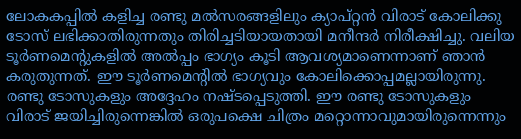ലോകകപ്പില്‍ കളിച്ച രണ്ടു മല്‍സരങ്ങളിലും ക്യാപ്റ്റന്‍ വിരാട് കോലിക്കു ടോസ് ലഭിക്കാതിരുന്നതും തിരിച്ചടിയായതായി മനീന്ദര്‍ നിരീക്ഷിച്ചു. വലിയ ടൂര്‍ണമെന്റുകളില്‍ അല്‍പ്പം ഭാഗ്യം കൂടി ആവശ്യമാണെന്നാണ് ഞാന്‍ കരുതുന്നത്. ഈ ടൂര്‍ണമെന്റില്‍ ഭാഗ്യവും കോലിക്കൊപ്പമല്ലായിരുന്നു. രണ്ടു ടോസുകളും അദ്ദേഹം നഷ്ടപ്പെടുത്തി. ഈ രണ്ടു ടോസുകളും വിരാട് ജയിച്ചിരുന്നെങ്കില്‍ ഒരുപക്ഷെ ചിത്രം മറ്റൊന്നാവുമായിരുന്നെന്നും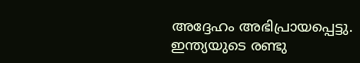അദ്ദേഹം അഭിപ്രായപ്പെട്ടു.
ഇന്ത്യയുടെ രണ്ടു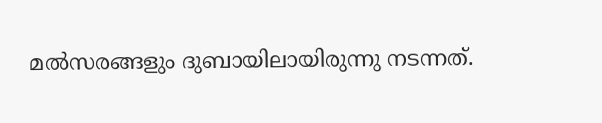മല്‍സരങ്ങളും ദുബായിലായിരുന്നു നടന്നത്.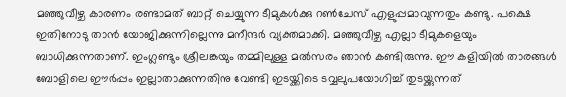മഞ്ഞുവീഴ്ച കാരണം രണ്ടാമത് ബാറ്റ് ചെയ്യുന്ന ടീമുകള്‍ക്കു റണ്‍ചേസ് എളുപ്പമാവുന്നതും കണ്ടു. പക്ഷെ ഇതിനോടു താന്‍ യോജിക്കുന്നില്ലെന്നു മനീന്ദര്‍ വ്യക്തമാക്കി. മഞ്ഞുവീഴ്ച എല്ലാ ടീമുകളെയും ബാധിക്കുന്നതാണ്. ഇംഗ്ലണ്ടും ശ്രീലങ്കയും തമ്മിലുള്ള മല്‍സരം ഞാന്‍ കണ്ടിരുന്നു. ഈ കളിയില്‍ താരങ്ങള്‍ ബോളിലെ ഈര്‍പ്പം ഇല്ലാതാക്കുന്നതിനു വേണ്ടി ഇടയ്ക്കിടെ ടവ്വലുപയോഗിച്ച് തുടയ്ക്കുന്നത്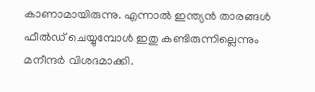കാണാമായിരുന്നു. എന്നാല്‍ ഇന്ത്യന്‍ താരങ്ങള്‍ ഫീല്‍ഡ് ചെയ്യുമ്പോള്‍ ഇതു കണ്ടിരുന്നില്ലെന്നും മനീന്ദര്‍ വിശദമാക്കി.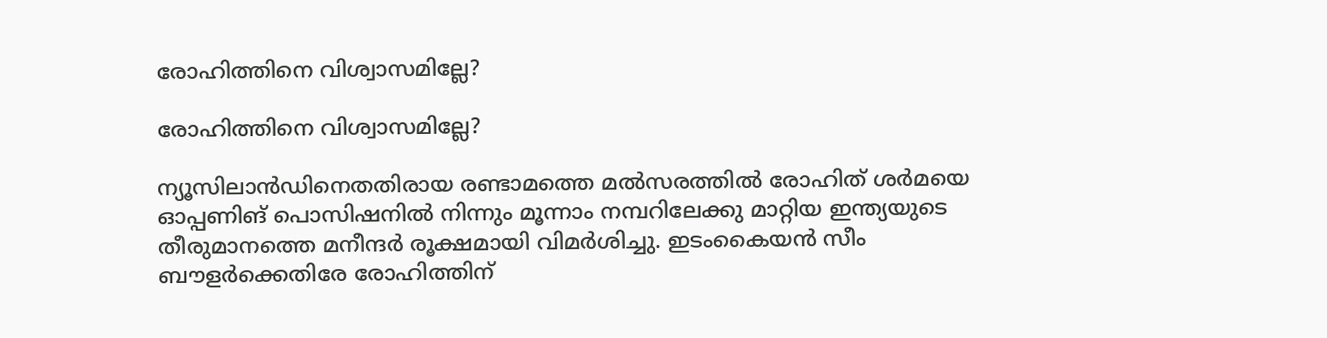രോഹിത്തിനെ വിശ്വാസമില്ലേ?

രോഹിത്തിനെ വിശ്വാസമില്ലേ?

ന്യൂസിലാന്‍ഡിനെതതിരായ രണ്ടാമത്തെ മല്‍സരത്തില്‍ രോഹിത് ശര്‍മയെ ഓപ്പണിങ് പൊസിഷനില്‍ നിന്നും മൂന്നാം നമ്പറിലേക്കു മാറ്റിയ ഇന്ത്യയുടെ തീരുമാനത്തെ മനീന്ദര്‍ രൂക്ഷമായി വിമര്‍ശിച്ചു. ഇടംകൈയന്‍ സീം ബൗളര്‍ക്കെതിരേ രോഹിത്തിന്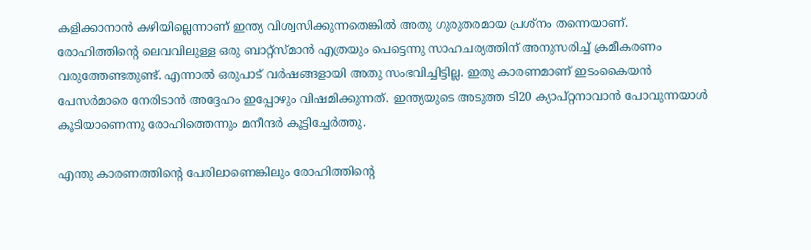കളിക്കാനാന്‍ കഴിയില്ലെന്നാണ് ഇന്ത്യ വിശ്വസിക്കുന്നതെങ്കില്‍ അതു ഗുരുതരമായ പ്രശ്‌നം തന്നെയാണ്.
രോഹിത്തിന്റെ ലെവവിലുള്ള ഒരു ബാറ്റ്‌സ്മാന്‍ എത്രയും പെട്ടെന്നു സാഹചര്യത്തിന് അനുസരിച്ച് ക്രമീകരണം വരുത്തേണ്ടതുണ്ട്. എന്നാല്‍ ഒരുപാട് വര്‍ഷങ്ങളായി അതു സംഭവിച്ചിട്ടില്ല. ഇതു കാരണമാണ് ഇടംകൈയന്‍ പേസര്‍മാരെ നേരിടാന്‍ അദ്ദേഹം ഇപ്പോഴും വിഷമിക്കുന്നത്. ഇന്ത്യയുടെ അടുത്ത ടി20 ക്യാപ്റ്റനാവാന്‍ പോവുന്നയാള്‍ കൂടിയാണെന്നു രോഹിത്തെന്നും മനീന്ദര്‍ കൂട്ടിച്ചേര്‍ത്തു.

എന്തു കാരണത്തിന്റെ പേരിലാണെങ്കിലും രോഹിത്തിന്റെ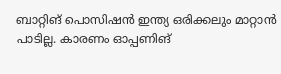ബാറ്റിങ് പൊസിഷന്‍ ഇന്ത്യ ഒരിക്കലും മാറ്റാന്‍ പാടില്ല. കാരണം ഓപ്പണിങ്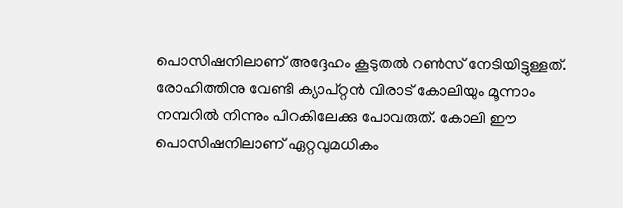പൊസിഷനിലാണ് അദ്ദേഹം കൂടുതല്‍ റണ്‍സ് നേടിയിട്ടുള്ളത്. രോഹിത്തിനു വേണ്ടി ക്യാപ്റ്റന്‍ വിരാട് കോലിയും മൂന്നാം നമ്പറില്‍ നിന്നും പിറകിലേക്കു പോവരുത്. കോലി ഈ പൊസിഷനിലാണ് ഏറ്റവുമധികം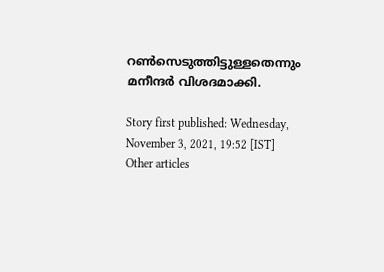റണ്‍സെടുത്തിട്ടുള്ളതെന്നും മനീന്ദര്‍ വിശദമാക്കി.

Story first published: Wednesday, November 3, 2021, 19:52 [IST]
Other articles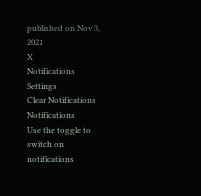published on Nov 3, 2021
X
Notifications
Settings
Clear Notifications
Notifications
Use the toggle to switch on notifications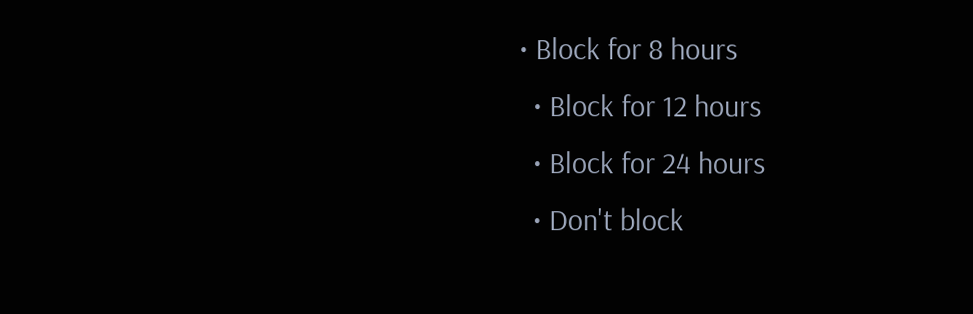• Block for 8 hours
  • Block for 12 hours
  • Block for 24 hours
  • Don't block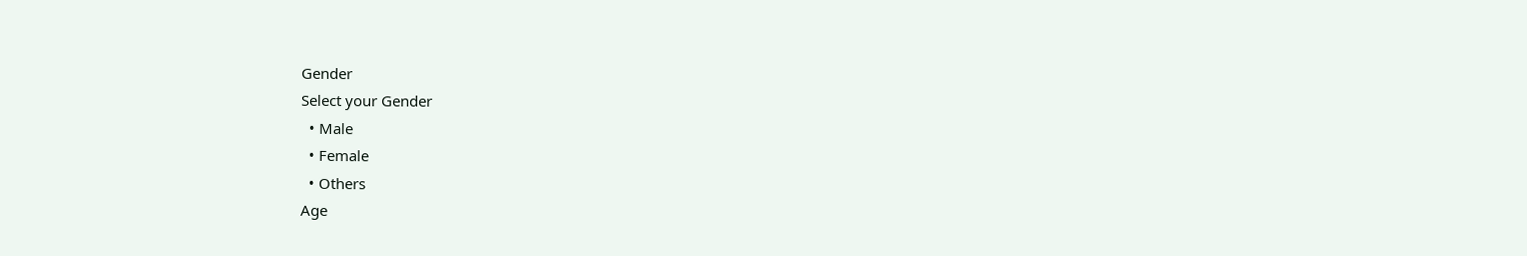Gender
Select your Gender
  • Male
  • Female
  • Others
Age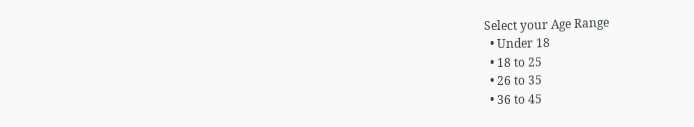Select your Age Range
  • Under 18
  • 18 to 25
  • 26 to 35
  • 36 to 45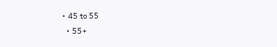• 45 to 55
  • 55+